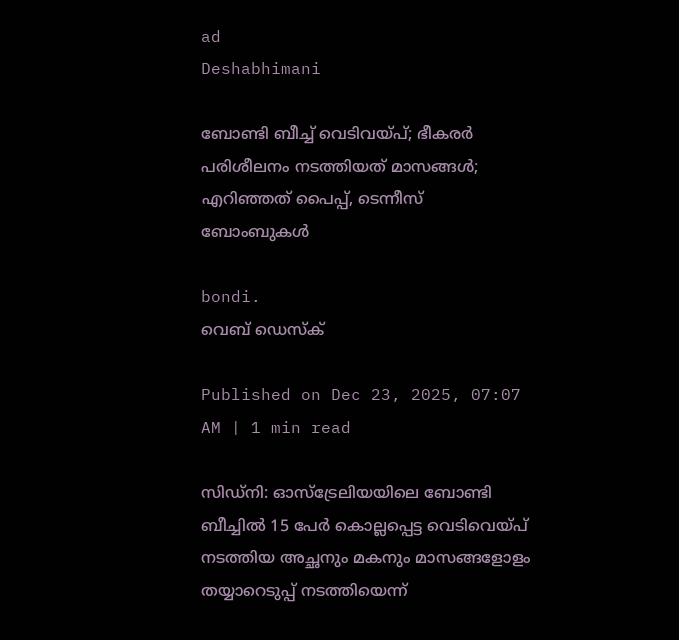ad
Deshabhimani

ബോണ്ടി ബീച്ച് വെടിവയ്പ്‌; ഭീകരർ പരിശീലനം നടത്തിയത് മാസങ്ങൾ; എറിഞ്ഞത് പൈപ്പ്, ടെന്നീസ് ബോംബുകൾ

bondi.
വെബ് ഡെസ്ക്

Published on Dec 23, 2025, 07:07 AM | 1 min read

സിഡ്‌നി: ഓസ്ട്രേലിയയിലെ ബോണ്ടി ബീച്ചിൽ 15 പേർ കൊല്ലപ്പെട്ട വെടിവെയ്പ് നടത്തിയ അച്ഛനും മകനും മാസങ്ങളോളം തയ്യാറെടുപ്പ് നടത്തിയെന്ന്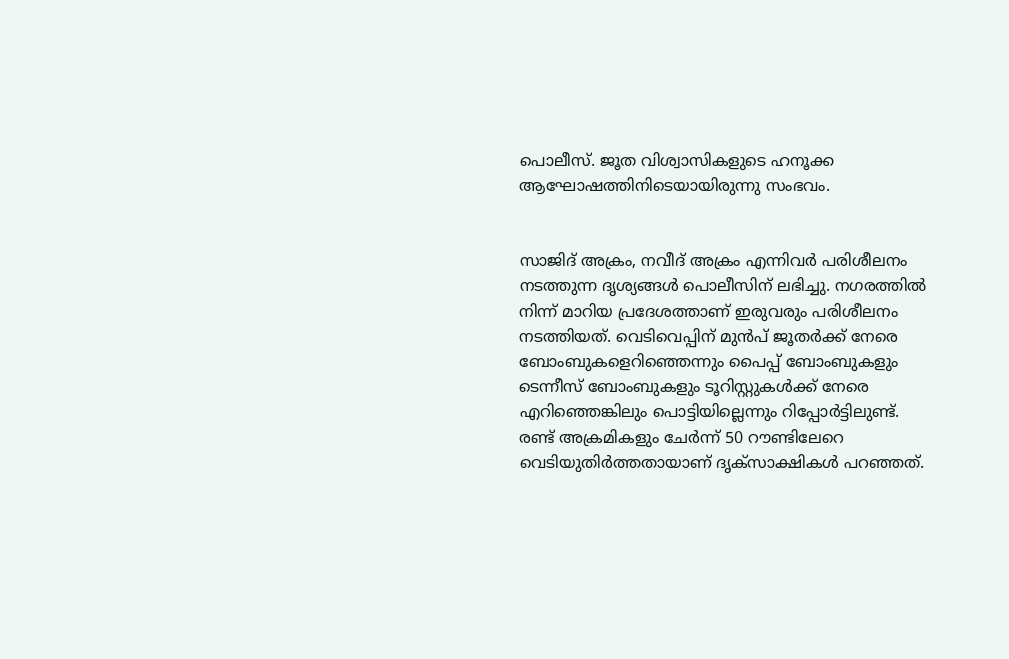പൊലീസ്. ജൂത വിശ്വാസികളുടെ ഹനൂക്ക ആഘോഷത്തിനിടെയായിരുന്നു സംഭവം.


സാജിദ് അക്രം, നവീദ് അക്രം എന്നിവർ പരിശീലനം നടത്തുന്ന ദൃശ്യങ്ങൾ പൊലീസിന് ലഭിച്ചു. നഗരത്തിൽ നിന്ന് മാറിയ പ്രദേശത്താണ് ഇരുവരും പരിശീലനം നടത്തിയത്. വെടിവെപ്പിന് മുൻപ് ജൂതർക്ക് നേരെ ബോംബുകളെറിഞ്ഞെന്നും പൈപ്പ് ബോംബുകളും ടെന്നീസ് ബോംബുകളും ടൂറിസ്റ്റുകൾക്ക് നേരെ എറിഞ്ഞെങ്കിലും പൊട്ടിയില്ലെന്നും റിപ്പോർട്ടിലുണ്ട്. രണ്ട്‌ അക്രമികളും ചേർന്ന്‌ 50 റ‍ൗണ്ടിലേറെ വെടിയുതിർത്തതായാണ്‌ ദൃക്‌സാക്ഷികൾ പറഞ്ഞത്.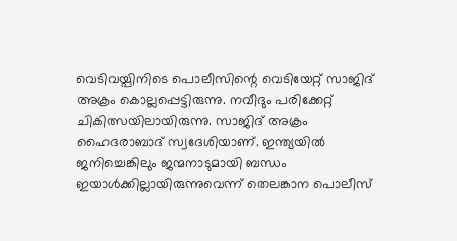വെടിവയ്പിനിടെ പൊലീസിന്റെ വെടിയേറ്റ് സാജിദ് അക്രം കൊല്ലപ്പെട്ടിരുന്നു. നവീദും പരിക്കേറ്റ്‌ ചികിത്സയിലായിരുന്നു. സാജിദ് അക്രം ഹൈദരാബാദ് സ്വദേശിയാണ്‌. ഇന്ത്യയിൽ ജനിച്ചെങ്കിലും ജന്മനാടുമായി ബന്ധം ഇയാൾക്കില്ലായിരുന്നുവെന്ന്‌ തെലങ്കാന പൊലീസ്‌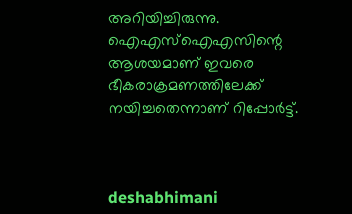അറിയിച്ചിരുന്നു. ഐഎസ്ഐഎസിന്റെ ആശയമാണ് ഇവരെ ഭീകരാക്രമണത്തിലേക്ക് നയിച്ചതെന്നാണ് റിപ്പോർട്ട്.



deshabhimani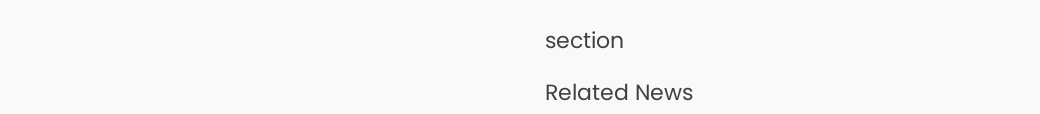section

Related News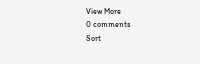View More
0 comments
Sort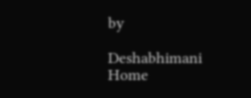by

Deshabhimani
Home